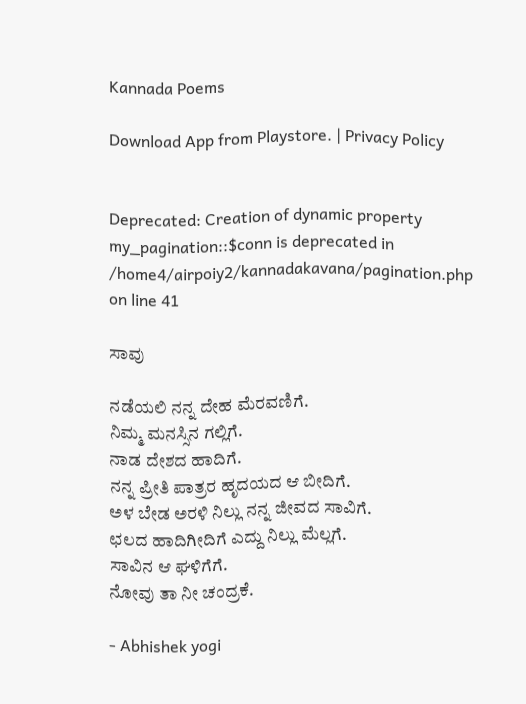Kannada Poems

Download App from Playstore. | Privacy Policy


Deprecated: Creation of dynamic property my_pagination::$conn is deprecated in /home4/airpoiy2/kannadakavana/pagination.php on line 41

ಸಾವು

ನಡೆಯಲಿ ನನ್ನ ದೇಹ ಮೆರವಣಿಗೆ.
ನಿಮ್ಮ ಮನಸ್ಸಿನ ಗಲ್ಲಿಗೆ.
ನಾಡ ದೇಶದ ಹಾದಿಗೆ.
ನನ್ನ ಪ್ರೀತಿ ಪಾತ್ರರ ಹೃದಯದ ಆ ಬೀದಿಗೆ.
ಅಳ ಬೇಡ ಅರಳಿ ನಿಲ್ಲು ನನ್ನ ಜೀವದ ಸಾವಿಗೆ.
ಛಲದ ಹಾದಿಗೀದಿಗೆ ಎದ್ದು ನಿಲ್ಲು ಮೆಲ್ಲಗೆ.
ಸಾವಿನ ಆ ಘಳಿಗೆಗೆ.
ನೋವು ತಾ ನೀ ಚಂದ್ರಕೆ.

- Abhishek yogi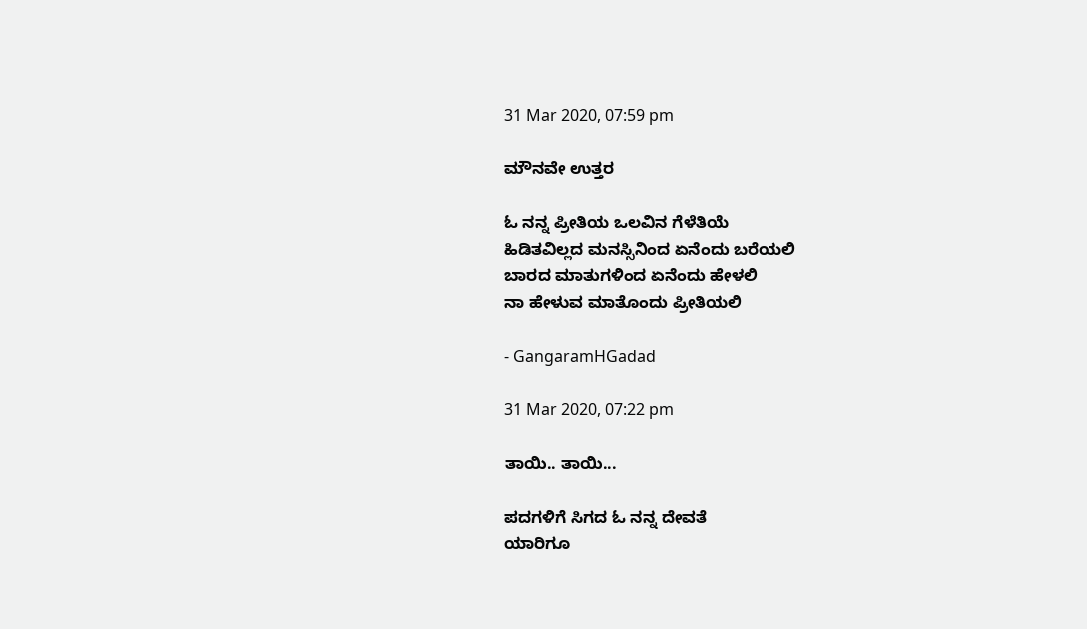31 Mar 2020, 07:59 pm

ಮೌನವೇ ಉತ್ತರ

ಓ ನನ್ನ ಪ್ರೀತಿಯ ಒಲವಿನ ಗೆಳೆತಿಯೆ
ಹಿಡಿತವಿಲ್ಲದ ಮನಸ್ಸಿನಿಂದ ಏನೆಂದು ಬರೆಯಲಿ
ಬಾರದ ಮಾತುಗಳಿಂದ ಏನೆಂದು ಹೇಳಲಿ
ನಾ ಹೇಳುವ ಮಾತೊಂದು ಪ್ರೀತಿಯಲಿ

- GangaramHGadad

31 Mar 2020, 07:22 pm

ತಾಯಿ.. ತಾಯಿ...

ಪದಗಳಿಗೆ ಸಿಗದ ಓ ನನ್ನ ದೇವತೆ
ಯಾರಿಗೂ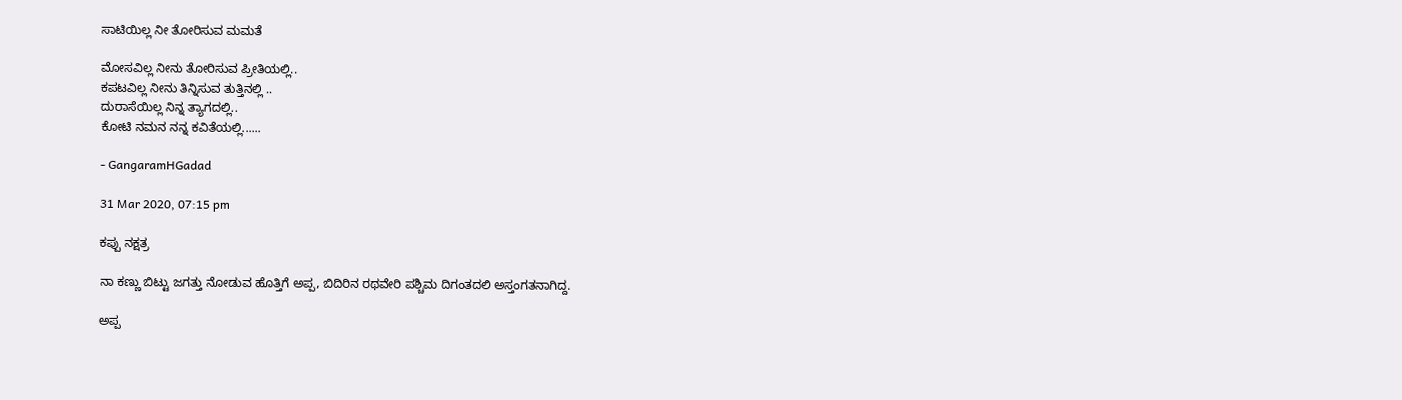ಸಾಟಿಯಿಲ್ಲ ನೀ ತೋರಿಸುವ ಮಮತೆ

ಮೋಸವಿಲ್ಲ ನೀನು ತೋರಿಸುವ ಪ್ರೀತಿಯಲ್ಲಿ..
ಕಪಟವಿಲ್ಲ ನೀನು ತಿನ್ನಿಸುವ ತುತ್ತಿನಲ್ಲಿ ..
ದುರಾಸೆಯಿಲ್ಲ ನಿನ್ನ ತ್ಯಾಗದಲ್ಲಿ..
ಕೋಟಿ ನಮನ ನನ್ನ ಕವಿತೆಯಲ್ಲಿ......

- GangaramHGadad

31 Mar 2020, 07:15 pm

ಕಪ್ಪು ನಕ್ಷತ್ರ

ನಾ ಕಣ್ಣು ಬಿಟ್ಟು ಜಗತ್ತು ನೋಡುವ ಹೊತ್ತಿಗೆ ಅಪ್ಪ, ಬಿದಿರಿನ ರಥವೇರಿ ಪಶ್ಚಿಮ ದಿಗಂತದಲಿ ಅಸ್ತಂಗತನಾಗಿದ್ದ.

ಅಪ್ಪ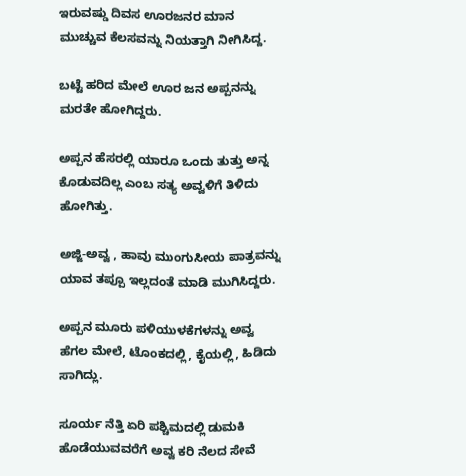ಇರುವಷ್ಡು ದಿವಸ ಊರಜನರ ಮಾನ ಮುಚ್ಚುವ ಕೆಲಸವನ್ನು ನಿಯತ್ತಾಗಿ ನೀಗಿಸಿದ್ದ.

ಬಟ್ಟೆ ಹರಿದ ಮೇಲೆ ಊರ ಜನ ಅಪ್ಪನನ್ನು ಮರತೇ ಹೋಗಿದ್ದರು.

ಅಪ್ಪನ ಹೆಸರಲ್ಲಿ ಯಾರೂ ಒಂದು ತುತ್ತು ಅನ್ನ ಕೊಡುವದಿಲ್ಲ ಎಂಬ ಸತ್ಯ ಅವ್ವಳಿಗೆ ತಿಳಿದು ಹೋಗಿತ್ತು.

ಅಜ್ಜಿ-ಅವ್ವ , ಹಾವು ಮುಂಗುಸೀಯ ಪಾತ್ರವನ್ನು ಯಾವ ತಪ್ಪೂ ಇಲ್ಲದಂತೆ ಮಾಡಿ ಮುಗಿಸಿದ್ದರು.

ಅಪ್ಪನ ಮೂರು ಪಳಿಯುಳಕೆಗಳನ್ನು ಅವ್ವ ಹೆಗಲ ಮೇಲೆ, ಟೊಂಕದಲ್ಲಿ, ಕೈಯಲ್ಲಿ, ಹಿಡಿದು ಸಾಗಿದ್ಲು.

ಸೂರ್ಯ ನೆತ್ತಿ ಏರಿ ಪಶ್ಚಿಮದಲ್ಲಿ ಡುಮಕಿ ಹೊಡೆಯುವವರೆಗೆ ಅವ್ವ ಕರಿ ನೆಲದ ಸೇವೆ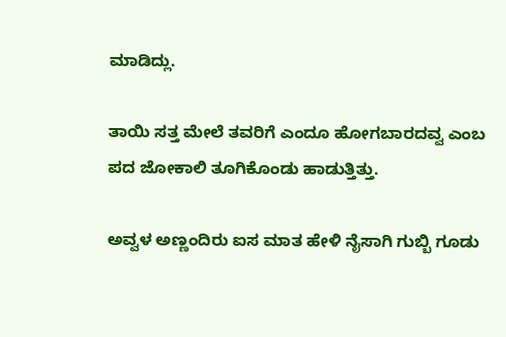ಮಾಡಿದ್ಲು.

ತಾಯಿ ಸತ್ತ ಮೇಲೆ ತವರಿಗೆ ಎಂದೂ ಹೋಗಬಾರದವ್ವ ಎಂಬ ಪದ ಜೋಕಾಲಿ ತೂಗಿಕೊಂಡು ಹಾಡುತ್ತಿತ್ತು.

ಅವ್ವಳ ಅಣ್ಣಂದಿರು ಐಸ ಮಾತ ಹೇಳಿ ನೈಸಾಗಿ ಗುಬ್ಬಿ ಗೂಡು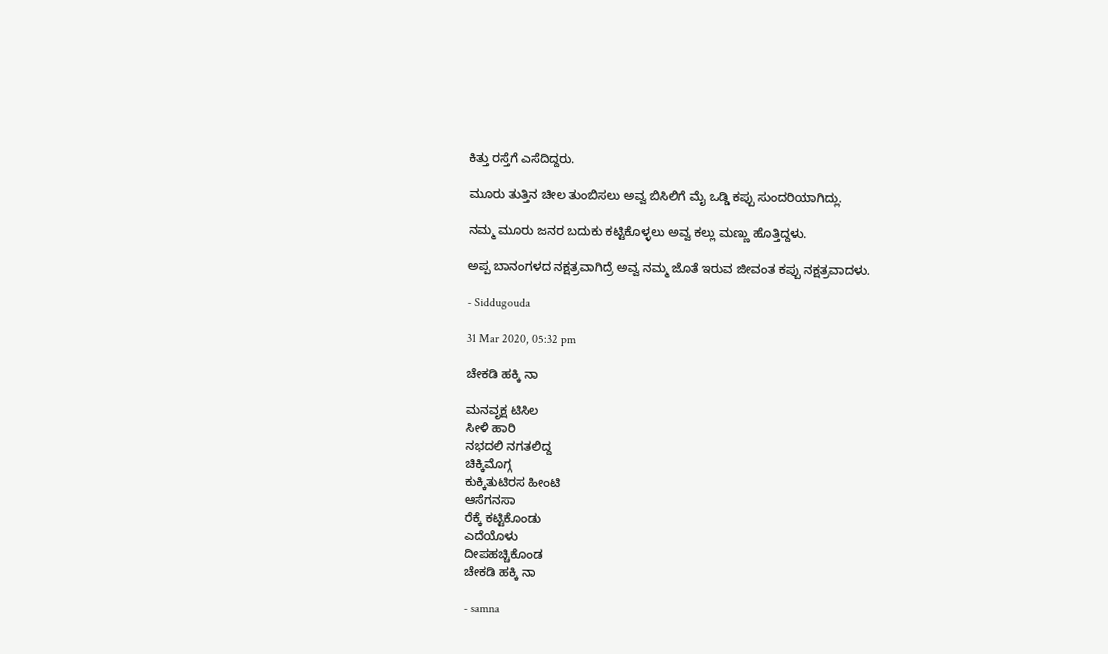ಕಿತ್ತು ರಸ್ತೆಗೆ ಎಸೆದಿದ್ದರು.

ಮೂರು ತುತ್ತಿನ ಚೀಲ ತುಂಬಿಸಲು ಅವ್ವ ಬಿಸಿಲಿಗೆ ಮೈ ಒಡ್ಡಿ ಕಪ್ಪು ಸುಂದರಿಯಾಗಿದ್ಲು.

ನಮ್ಮ ಮೂರು ಜನರ ಬದುಕು ಕಟ್ಟಿಕೊಳ್ಳಲು ಅವ್ವ ಕಲ್ಲು ಮಣ್ಣು ಹೊತ್ತಿದ್ದಳು.

ಅಪ್ಪ ಬಾನಂಗಳದ ನಕ್ಷತ್ರವಾಗಿದ್ರೆ ಅವ್ವ ನಮ್ಮ ಜೊತೆ ಇರುವ ಜೀವಂತ ಕಪ್ಪು ನಕ್ಷತ್ರವಾದಳು.

- Siddugouda

31 Mar 2020, 05:32 pm

ಚೇಕಡಿ ಹಕ್ಕಿ ನಾ

ಮನವೃಕ್ಷ ಟಿಸಿಲ
ಸೀಳಿ ಹಾರಿ
ನಭದಲಿ ನಗತಲಿದ್ದ
ಚಿಕ್ಕಿಮೊಗ್ಗ
ಕುಕ್ಕಿತುಟಿರಸ ಹೀಂಟಿ
ಆಸೆಗನಸಾ
ರೆಕ್ಕೆ ಕಟ್ಟಿಕೊಂಡು
ಎದೆಯೊಳು
ದೀಪಹಚ್ಚಿಕೊಂಡ
ಚೇಕಡಿ ಹಕ್ಕಿ ನಾ

- samna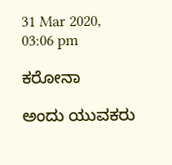31 Mar 2020, 03:06 pm

ಕರೋನಾ

ಅಂದು ಯುವಕರು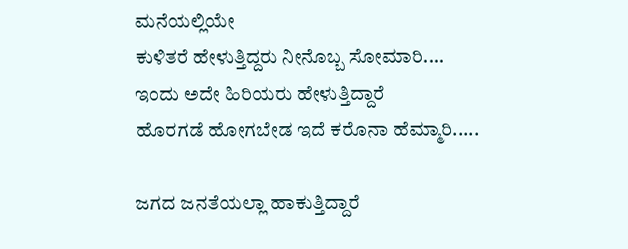ಮನೆಯಲ್ಲಿಯೇ
ಕುಳಿತರೆ ಹೇಳುತ್ತಿದ್ದರು ನೀನೊಬ್ಬ ಸೋಮಾರಿ....
ಇಂದು ಅದೇ ಹಿರಿಯರು ಹೇಳುತ್ತಿದ್ದಾರೆ
ಹೊರಗಡೆ ಹೋಗಬೇಡ ಇದೆ ಕರೊನಾ ಹೆಮ್ಮಾರಿ.....

ಜಗದ ಜನತೆಯಲ್ಲಾ ಹಾಕುತ್ತಿದ್ದಾರೆ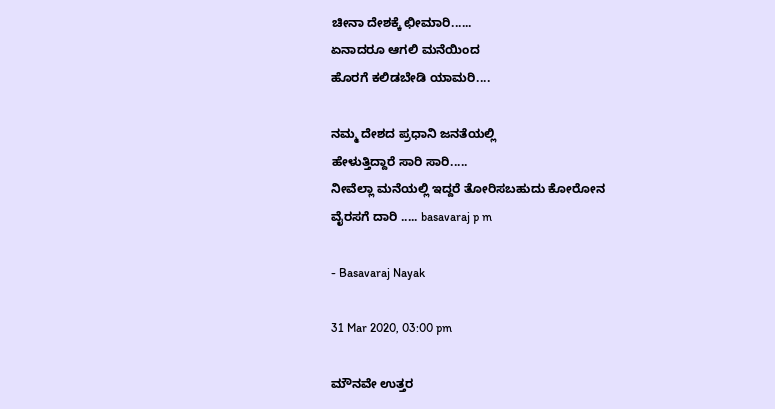ಚೀನಾ ದೇಶಕ್ಕೆ ಛೀಮಾರಿ......
ಏನಾದರೂ ಆಗಲಿ ಮನೆಯಿಂದ
ಹೊರಗೆ ಕಲಿಡಬೇಡಿ ಯಾಮರಿ....

ನಮ್ಮ ದೇಶದ ಪ್ರಧಾನಿ ಜನತೆಯಲ್ಲಿ
ಹೇಳುತ್ತಿದ್ದಾರೆ ಸಾರಿ ಸಾರಿ.....
ನೀವೆಲ್ಲಾ ಮನೆಯಲ್ಲಿ ಇದ್ದರೆ ತೋರಿಸಬಹುದು ಕೋರೋನ ವೈರಸಗೆ ದಾರಿ ..... basavaraj p m

- Basavaraj Nayak

31 Mar 2020, 03:00 pm

ಮೌನವೇ ಉತ್ತರ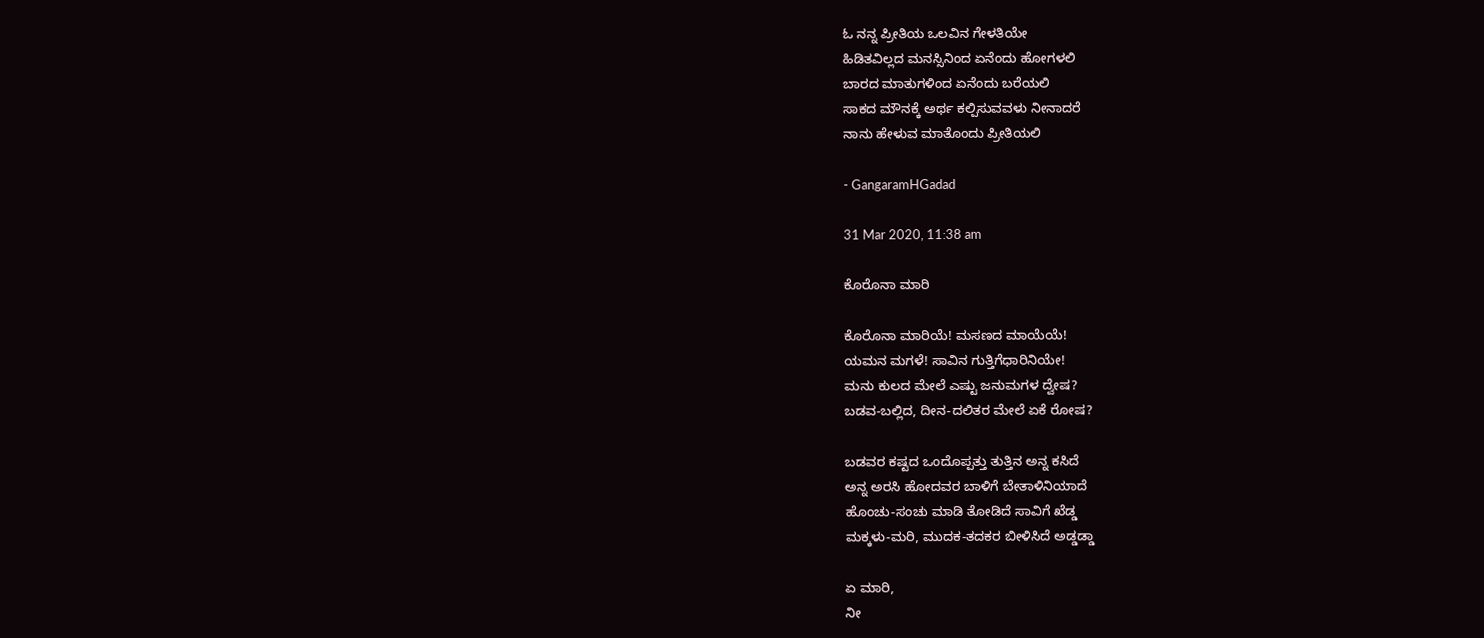ಓ ನನ್ನ ಪ್ರೀತಿಯ ಒಲವಿನ ಗೇಳತಿಯೇ
ಹಿಡಿತವಿಲ್ಲದ ಮನಸ್ಸಿನಿಂದ ಏನೆಂದು ಹೋಗಳಲಿ
ಬಾರದ ಮಾತುಗಳಿಂದ ಏನೆಂದು ಬರೆಯಲಿ
ಸಾಕದ ಮೌನಕ್ಕೆ ಅರ್ಥ ಕಲ್ಪಿಸುವವಳು ನೀನಾದರೆ
ನಾನು ಹೇಳುವ ಮಾತೊಂದು ಪ್ರೀತಿಯಲಿ

- GangaramHGadad

31 Mar 2020, 11:38 am

ಕೊರೊನಾ ಮಾರಿ

ಕೊರೊನಾ ಮಾರಿಯೆ! ಮಸಣದ ಮಾಯೆಯೆ!
ಯಮನ ಮಗಳೆ! ಸಾವಿನ ಗುತ್ತಿಗೆಧಾರಿನಿಯೇ!
ಮನು ಕುಲದ ಮೇಲೆ ಎಷ್ಟು ಜನುಮಗಳ ದ್ವೇಷ?
ಬಡವ-ಬಲ್ಲಿದ, ದೀನ-ದಲಿತರ ಮೇಲೆ ಏಕೆ ರೋಷ?

ಬಡವರ ಕಷ್ಟದ ಒಂದೊಪ್ಪತ್ತು ತುತ್ತಿನ ಅನ್ನ ಕಸಿದೆ
ಅನ್ನ ಅರಸಿ ಹೋದವರ ಬಾಳಿಗೆ ಬೇತಾಳಿನಿಯಾದೆ
ಹೊಂಚು-ಸಂಚು ಮಾಡಿ ತೋಡಿದೆ ಸಾವಿಗೆ ಖೆಡ್ಡ
ಮಕ್ಕಳು-ಮರಿ, ಮುದಕ-ತದಕರ ಬೀಳಿಸಿದೆ ಅಡ್ಡಡ್ಡಾ

ಏ ಮಾರಿ,
ನೀ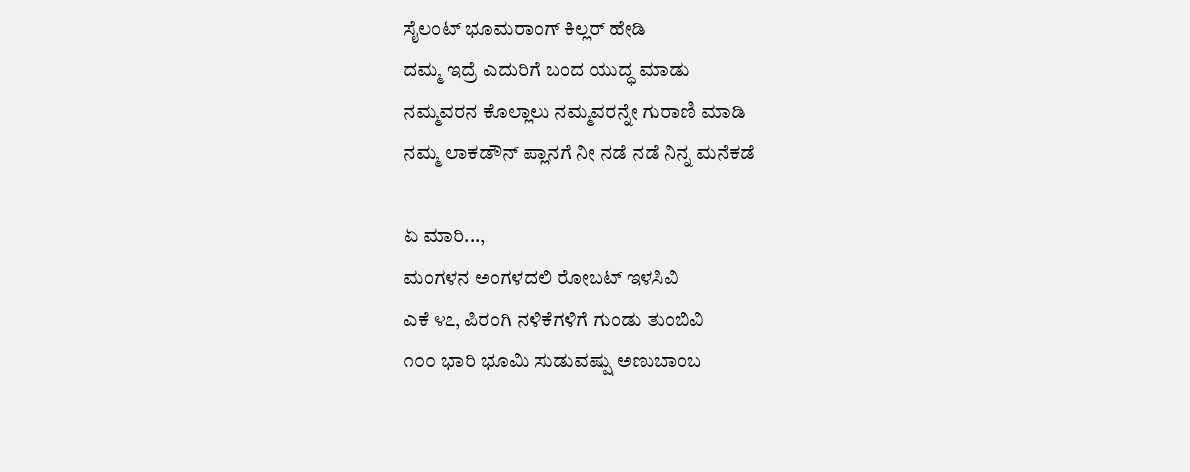ಸೈಲಂಟ್ ಭೂಮರಾಂಗ್ ಕಿಲ್ಲರ್ ಹೇಡಿ
ದಮ್ಮ ಇದ್ರೆ ಎದುರಿಗೆ ಬಂದ ಯುದ್ಧ ಮಾಡು
ನಮ್ಮವರನ ಕೊಲ್ಲಾಲು ನಮ್ಮವರನ್ನೇ ಗುರಾಣಿ ಮಾಡಿ
ನಮ್ಮ ಲಾಕಡೌನ್ ಪ್ಲಾನಗೆ ನೀ ನಡೆ ನಡೆ ನಿನ್ನ ಮನೆಕಡೆ

ಏ ಮಾರಿ...,
ಮಂಗಳನ ಅಂಗಳದಲಿ ರೋಬಟ್ ಇಳಸಿವಿ
ಎಕೆ ೪೭, ಪಿರಂಗಿ ನಳಿಕೆಗಳಿಗೆ ಗುಂಡು ತುಂಬಿವಿ
೧೦೦ ಭಾರಿ ಭೂಮಿ ಸುಡುವಷ್ಷು ಅಣುಬಾಂಬ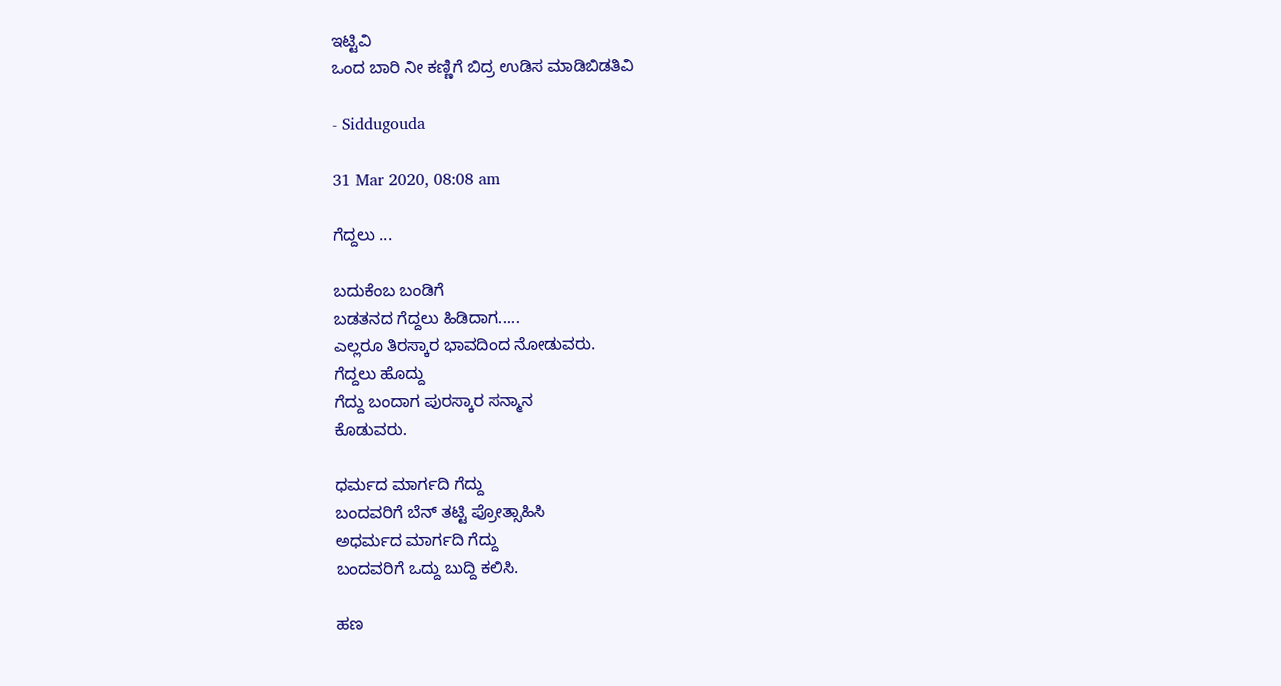ಇಟ್ಟಿವಿ
ಒಂದ ಬಾರಿ ನೀ ಕಣ್ಣಿಗೆ ಬಿದ್ರ ಉಡಿಸ ಮಾಡಿಬಿಡತಿವಿ

- Siddugouda

31 Mar 2020, 08:08 am

ಗೆದ್ದಲು ...

ಬದುಕೆಂಬ ಬಂಡಿಗೆ
ಬಡತನದ ಗೆದ್ದಲು ಹಿಡಿದಾಗ.....
ಎಲ್ಲರೂ ತಿರಸ್ಕಾರ ಭಾವದಿಂದ ನೋಡುವರು.
ಗೆದ್ದಲು ಹೊದ್ದು
ಗೆದ್ದು ಬಂದಾಗ ಪುರಸ್ಕಾರ ಸನ್ಮಾನ
ಕೊಡುವರು.

ಧರ್ಮದ ಮಾರ್ಗದಿ ಗೆದ್ದು
ಬಂದವರಿಗೆ ಬೆನ್ ತಟ್ಟಿ ಪ್ರೋತ್ಸಾಹಿಸಿ
ಅಧರ್ಮದ ಮಾರ್ಗದಿ ಗೆದ್ದು
ಬಂದವರಿಗೆ ಒದ್ದು ಬುದ್ದಿ ಕಲಿಸಿ.

ಹಣ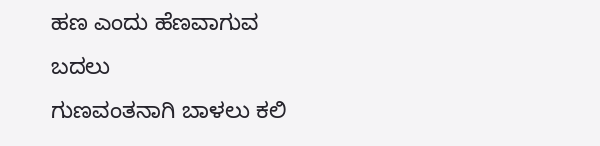ಹಣ ಎಂದು ಹೆಣವಾಗುವ ಬದಲು
ಗುಣವಂತನಾಗಿ ಬಾಳಲು ಕಲಿ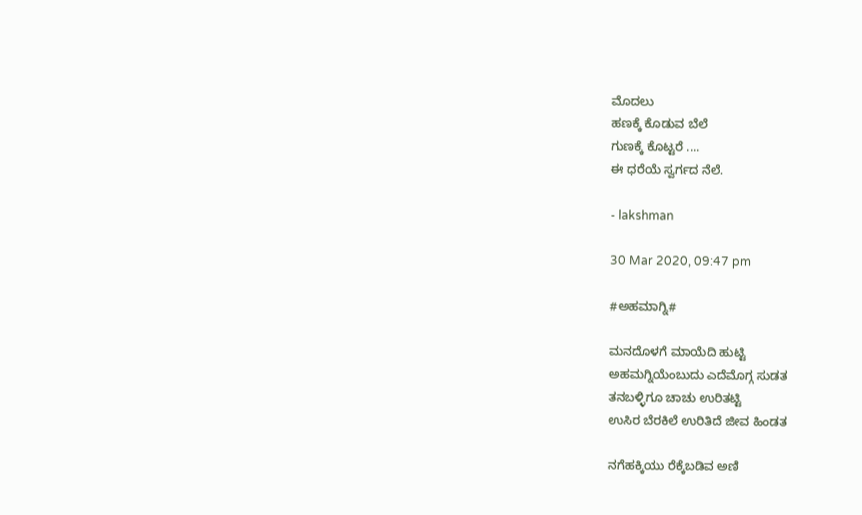ಮೊದಲು
ಹಣಕ್ಕೆ ಕೊಡುವ ಬೆಲೆ
ಗುಣಕ್ಕೆ ಕೊಟ್ಟರೆ ....
ಈ ಧರೆಯೆ ಸ್ವರ್ಗದ ನೆಲೆ.

- lakshman

30 Mar 2020, 09:47 pm

#ಅಹಮಾಗ್ನಿ#

ಮನದೊಳಗೆ ಮಾಯೆದಿ ಹುಟ್ಟಿ
ಅಹಮಗ್ನಿಯೆಂಬುದು ಎದೆಮೊಗ್ಗ ಸುಡತ
ತನಬಳ್ಳಿಗೂ ಚಾಚು ಉರಿತಟ್ಟಿ
ಉಸಿರ ಬೆರಕಿಲೆ ಉರಿತಿದೆ ಜೀವ ಹಿಂಡತ

ನಗೆಹಕ್ಕಿಯು ರೆಕ್ಕೆಬಡಿವ ಅಣಿ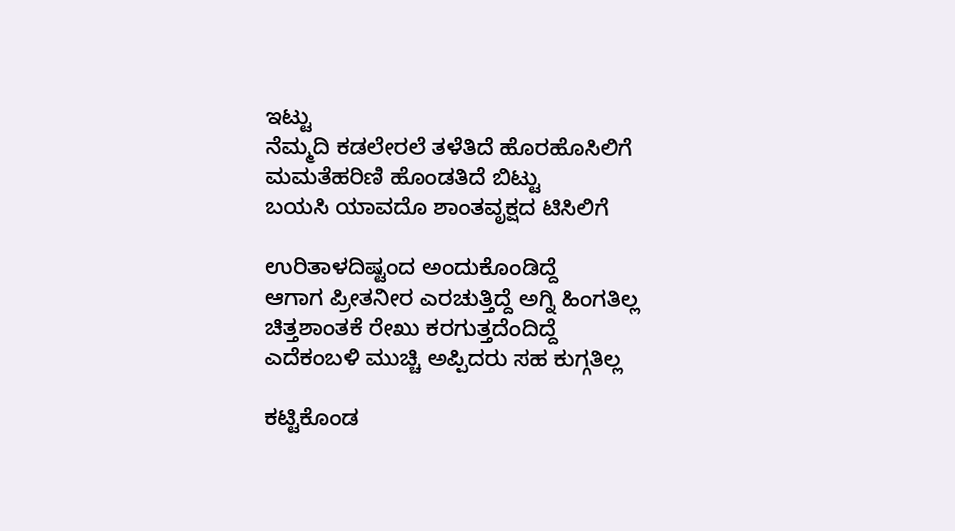ಇಟ್ಟು
ನೆಮ್ಮದಿ ಕಡಲೇರಲೆ ತಳೆತಿದೆ ಹೊರಹೊಸಿಲಿಗೆ
ಮಮತೆಹರಿಣಿ ಹೊಂಡತಿದೆ ಬಿಟ್ಟು
ಬಯಸಿ ಯಾವದೊ ಶಾಂತವೃಕ್ಷದ ಟಿಸಿಲಿಗೆ

ಉರಿತಾಳದಿಷ್ಟಂದ ಅಂದುಕೊಂಡಿದ್ದೆ
ಆಗಾಗ ಪ್ರೀತನೀರ ಎರಚುತ್ತಿದ್ದೆ ಅಗ್ನಿ ಹಿಂಗತಿಲ್ಲ
ಚಿತ್ತಶಾಂತಕೆ ರೇಖು ಕರಗುತ್ತದೆಂದಿದ್ದೆ
ಎದೆಕಂಬಳಿ ಮುಚ್ಚಿ ಅಪ್ಪಿದರು ಸಹ ಕುಗ್ಗತಿಲ್ಲ

ಕಟ್ಟಿಕೊಂಡ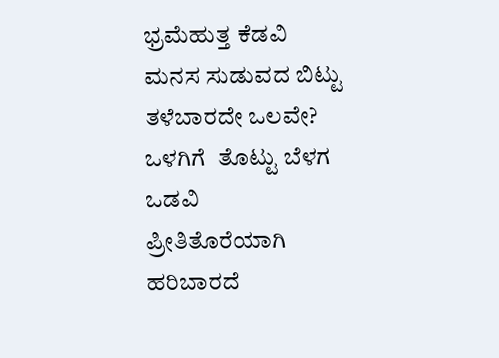ಭ್ರಮೆಹುತ್ತ ಕೆಡವಿ
ಮನಸ ಸುಡುವದ ಬಿಟ್ಟು ತಳೆಬಾರದೇ ಒಲವೇ?
ಒಳಗಿಗೆ  ತೊಟ್ಟು ಬೆಳಗ ಒಡವಿ
ಪ್ರೀತಿತೊರೆಯಾಗಿ ಹರಿಬಾರದೆ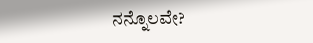ನನ್ನೊಲವೇ?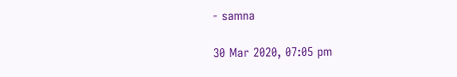- samna

30 Mar 2020, 07:05 pm